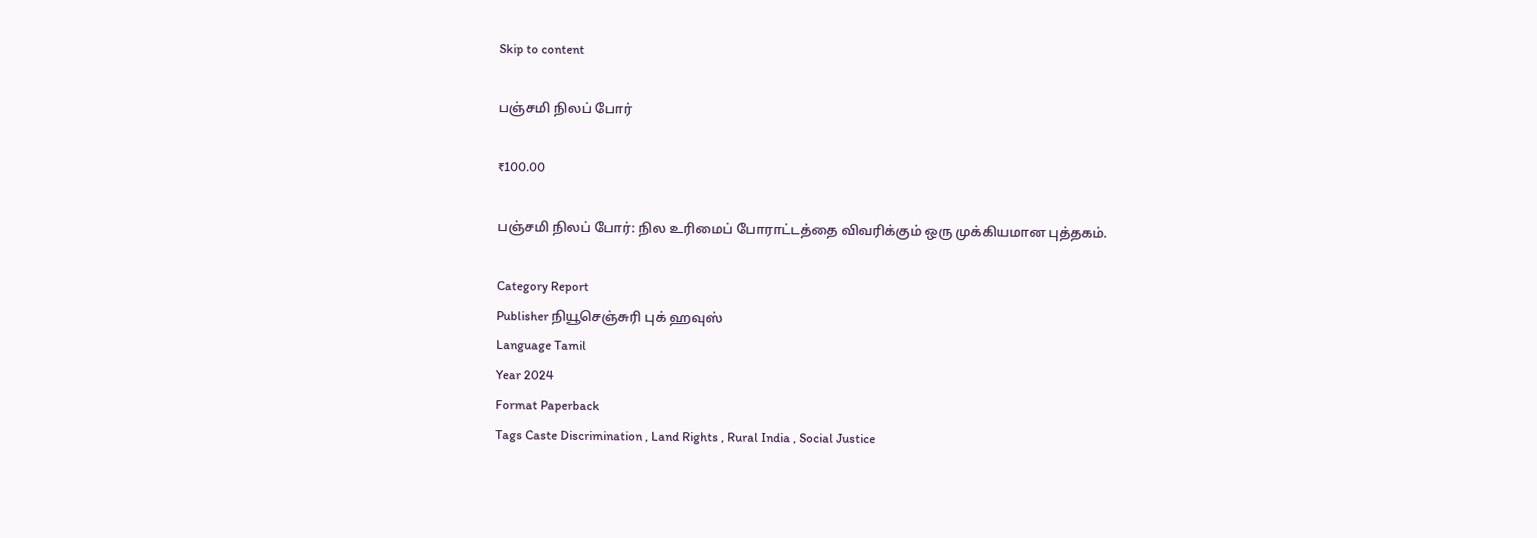Skip to content

பஞ்சமி நிலப் போர்

₹100.00

பஞ்சமி நிலப் போர்: நில உரிமைப் போராட்டத்தை விவரிக்கும் ஒரு முக்கியமான புத்தகம்.

Category Report
Publisher நியூசெஞ்சுரி புக் ஹவுஸ்
Language Tamil
Year 2024
Format Paperback
Tags Caste Discrimination , Land Rights , Rural India , Social Justice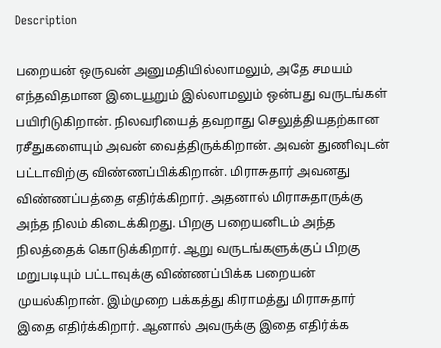Description

பறையன் ஒருவன் அனுமதியில்லாமலும், அதே சமயம் எந்தவிதமான இடையூறும் இல்லாமலும் ஒன்பது வருடங்கள் பயிரிடுகிறான். நிலவரியைத் தவறாது செலுத்தியதற்கான ரசீதுகளையும் அவன் வைத்திருக்கிறான். அவன் துணிவுடன் பட்டாவிற்கு விண்ணப்பிக்கிறான். மிராசுதார் அவனது விண்ணப்பத்தை எதிர்க்கிறார். அதனால் மிராசுதாருக்கு அந்த நிலம் கிடைக்கிறது. பிறகு பறையனிடம் அந்த நிலத்தைக் கொடுக்கிறார். ஆறு வருடங்களுக்குப் பிறகு மறுபடியும் பட்டாவுக்கு விண்ணப்பிக்க பறையன் முயல்கிறான். இம்முறை பக்கத்து கிராமத்து மிராசுதார் இதை எதிர்க்கிறார். ஆனால் அவருக்கு இதை எதிர்க்க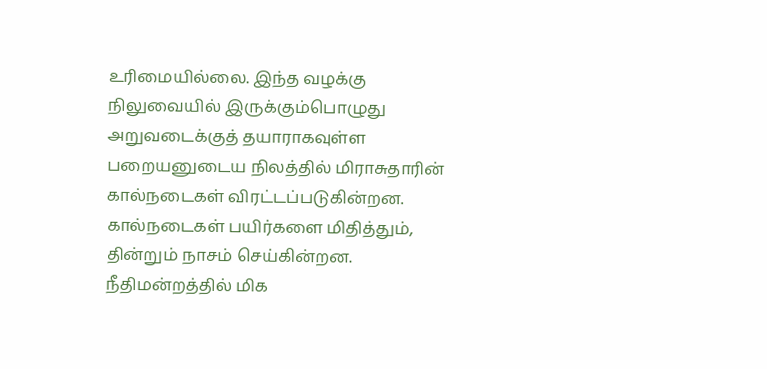உரிமையில்லை. இந்த வழக்கு நிலுவையில் இருக்கும்பொழுது அறுவடைக்குத் தயாராகவுள்ள பறையனுடைய நிலத்தில் மிராசுதாரின் கால்நடைகள் விரட்டப்படுகின்றன. கால்நடைகள் பயிர்களை மிதித்தும், தின்றும் நாசம் செய்கின்றன. நீதிமன்றத்தில் மிக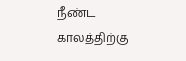நீண்ட காலத்திற்கு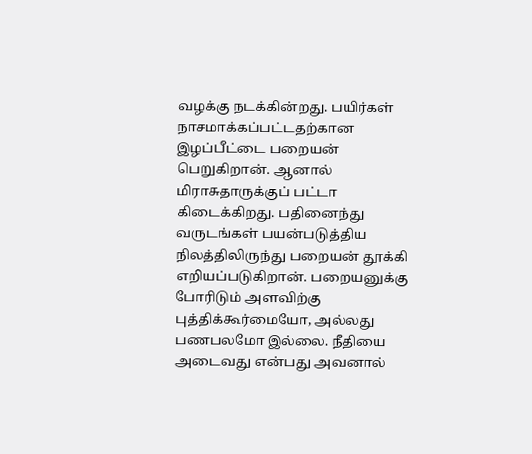வழக்கு நடக்கின்றது. பயிர்கள் நாசமாக்கப்பட்டதற்கான இழப்பீட்டை பறையன் பெறுகிறான். ஆனால் மிராசுதாருக்குப் பட்டா கிடைக்கிறது. பதினைந்து வருடங்கள் பயன்படுத்திய நிலத்திலிருந்து பறையன் தூக்கி எறியப்படுகிறான். பறையனுக்கு போரிடும் அளவிற்கு புத்திக்கூர்மையோ, அல்லது பணபலமோ இல்லை. நீதியை அடைவது என்பது அவனால்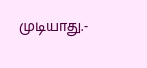முடியாது.-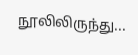நூலிலிருந்து...